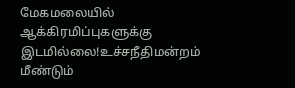மேகமலையில் ஆக்கிரமிப்புகளுக்கு இடமில்லை!உச்சநீதிமன்றம் மீண்டும்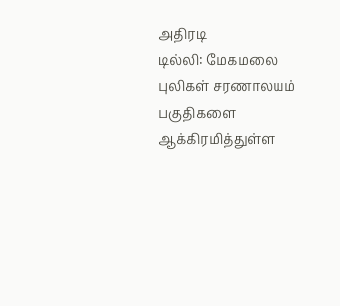அதிரடி
டில்லி: மேகமலை புலிகள் சரணாலயம் பகுதிகளை ஆக்கிரமித்துள்ள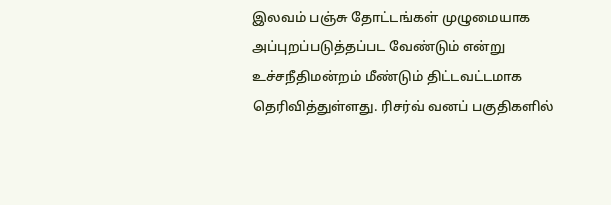இலவம் பஞ்சு தோட்டங்கள் முழுமையாக அப்புறப்படுத்தப்பட வேண்டும் என்று உச்சநீதிமன்றம் மீண்டும் திட்டவட்டமாக தெரிவித்துள்ளது. ரிசர்வ் வனப் பகுதிகளில்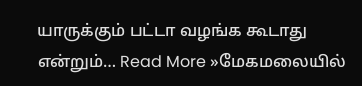யாருக்கும் பட்டா வழங்க கூடாது என்றும்… Read More »மேகமலையில்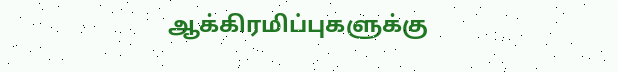ஆக்கிரமிப்புகளுக்கு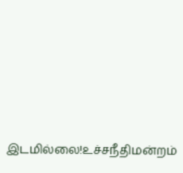இடமில்லை!உச்சநீதிமன்றம்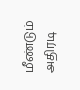மீண்டும் அதிரடி